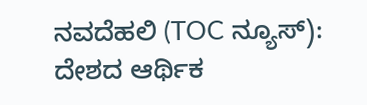ನವದೆಹಲಿ (TOC ನ್ಯೂಸ್): ದೇಶದ ಆರ್ಥಿಕ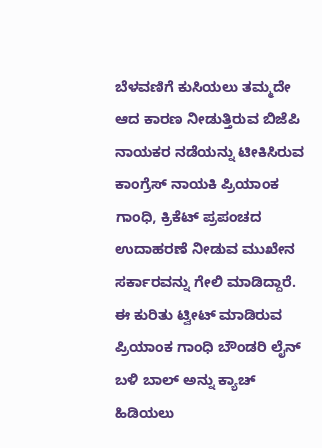ಬೆಳವಣಿಗೆ ಕುಸಿಯಲು ತಮ್ಮದೇ ಆದ ಕಾರಣ ನೀಡುತ್ತಿರುವ ಬಿಜೆಪಿ ನಾಯಕರ ನಡೆಯನ್ನು ಟೀಕಿಸಿರುವ ಕಾಂಗ್ರೆಸ್ ನಾಯಕಿ ಪ್ರಿಯಾಂಕ ಗಾಂಧಿ, ಕ್ರಿಕೆಟ್ ಪ್ರಪಂಚದ ಉದಾಹರಣೆ ನೀಡುವ ಮುಖೇನ ಸರ್ಕಾರವನ್ನು ಗೇಲಿ ಮಾಡಿದ್ದಾರೆ.
ಈ ಕುರಿತು ಟ್ವೀಟ್ ಮಾಡಿರುವ ಪ್ರಿಯಾಂಕ ಗಾಂಧಿ ಬೌಂಡರಿ ಲೈನ್ ಬಳಿ ಬಾಲ್ ಅನ್ನು ಕ್ಯಾಚ್ ಹಿಡಿಯಲು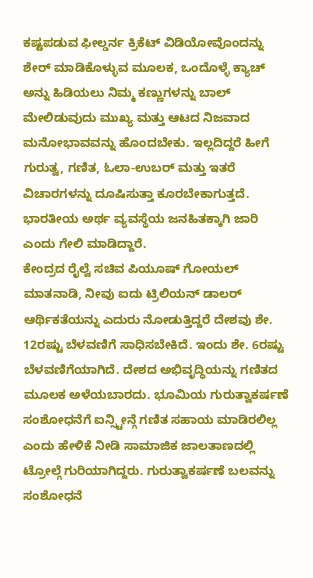ಕಷ್ಟಪಡುವ ಫೀಲ್ಡರ್ನ ಕ್ರಿಕೆಟ್ ವಿಡಿಯೋವೊಂದನ್ನು ಶೇರ್ ಮಾಡಿಕೊಳ್ಳುವ ಮೂಲಕ, ಒಂದೊಳ್ಳೆ ಕ್ಯಾಚ್ ಅನ್ನು ಹಿಡಿಯಲು ನಿಮ್ಮ ಕಣ್ಣುಗಳನ್ನು ಬಾಲ್ ಮೇಲಿಡುವುದು ಮುಖ್ಯ ಮತ್ತು ಆಟದ ನಿಜವಾದ ಮನೋಭಾವವನ್ನು ಹೊಂದಬೇಕು. ಇಲ್ಲದಿದ್ದರೆ ಹೀಗೆ ಗುರುತ್ವ, ಗಣಿತ, ಓಲಾ-ಉಬರ್ ಮತ್ತು ಇತರೆ ವಿಚಾರಗಳನ್ನು ದೂಷಿಸುತ್ತಾ ಕೂರಬೇಕಾಗುತ್ತದೆ. ಭಾರತೀಯ ಅರ್ಥ ವ್ಯವಸ್ಥೆಯ ಜನಹಿತಕ್ಕಾಗಿ ಜಾರಿ ಎಂದು ಗೇಲಿ ಮಾಡಿದ್ದಾರೆ.
ಕೇಂದ್ರದ ರೈಲ್ವೆ ಸಚಿವ ಪಿಯೂಷ್ ಗೋಯಲ್ ಮಾತನಾಡಿ, ನೀವು ಐದು ಟ್ರಿಲಿಯನ್ ಡಾಲರ್ ಆರ್ಥಿಕತೆಯನ್ನು ಎದುರು ನೋಡುತ್ತಿದ್ದರೆ ದೇಶವು ಶೇ. 12ರಷ್ಟು ಬೆಳವಣಿಗೆ ಸಾಧಿಸಬೇಕಿದೆ. ಇಂದು ಶೇ. 6ರಷ್ಟು ಬೆಳವಣಿಗೆಯಾಗಿದೆ. ದೇಶದ ಅಭಿವೃದ್ಧಿಯನ್ನು ಗಣಿತದ ಮೂಲಕ ಅಳೆಯಬಾರದು. ಭೂಮಿಯ ಗುರುತ್ವಾಕರ್ಷಣೆ ಸಂಶೋಧನೆಗೆ ಐನ್ಸ್ಟೀನ್ಗೆ ಗಣಿತ ಸಹಾಯ ಮಾಡಿರಲಿಲ್ಲ ಎಂದು ಹೇಳಿಕೆ ನೀಡಿ ಸಾಮಾಜಿಕ ಜಾಲತಾಣದಲ್ಲಿ ಟ್ರೋಲ್ಗೆ ಗುರಿಯಾಗಿದ್ದರು. ಗುರುತ್ವಾಕರ್ಷಣೆ ಬಲವನ್ನು ಸಂಶೋಧನೆ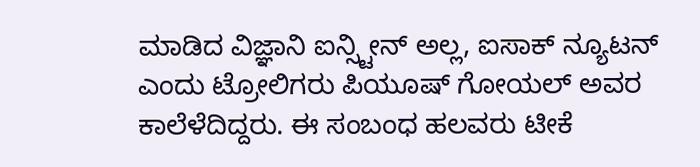ಮಾಡಿದ ವಿಜ್ಞಾನಿ ಐನ್ಸ್ಟೀನ್ ಅಲ್ಲ, ಐಸಾಕ್ ನ್ಯೂಟನ್ ಎಂದು ಟ್ರೋಲಿಗರು ಪಿಯೂಷ್ ಗೋಯಲ್ ಅವರ ಕಾಲೆಳೆದಿದ್ದರು. ಈ ಸಂಬಂಧ ಹಲವರು ಟೀಕೆ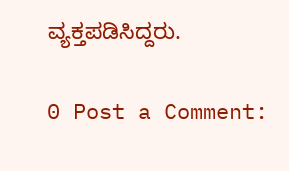ವ್ಯಕ್ತಪಡಿಸಿದ್ದರು.

0 Post a Comment: